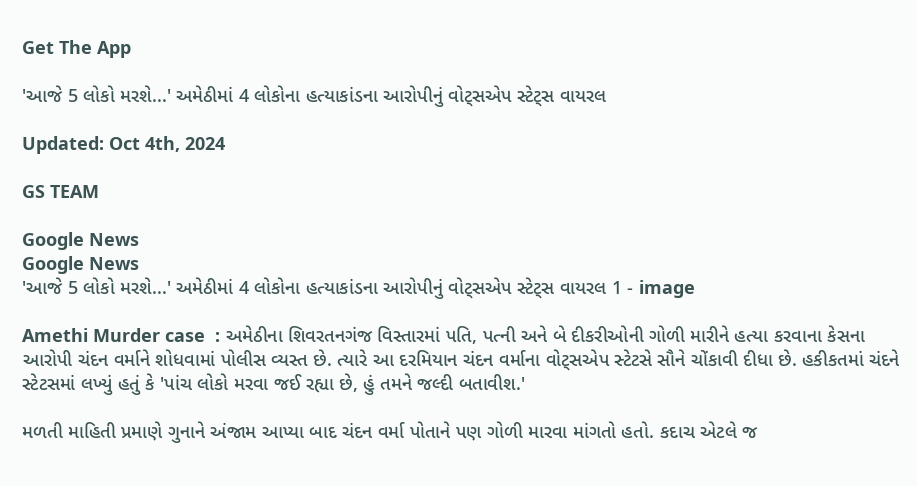Get The App

'આજે 5 લોકો મરશે...' અમેઠીમાં 4 લોકોના હત્યાકાંડના આરોપીનું વોટ્સએપ સ્ટેટ્સ વાયરલ

Updated: Oct 4th, 2024

GS TEAM

Google News
Google News
'આજે 5 લોકો મરશે...' અમેઠીમાં 4 લોકોના હત્યાકાંડના આરોપીનું વોટ્સએપ સ્ટેટ્સ વાયરલ 1 - image

Amethi Murder case  : અમેઠીના શિવરતનગંજ વિસ્તારમાં પતિ, પત્ની અને બે દીકરીઓની ગોળી મારીને હત્યા કરવાના કેસના આરોપી ચંદન વર્માને શોધવામાં પોલીસ વ્યસ્ત છે. ત્યારે આ દરમિયાન ચંદન વર્માના વોટ્સએપ સ્ટેટસે સૌને ચોંકાવી દીધા છે. હકીકતમાં ચંદને સ્ટેટસમાં લખ્યું હતું કે 'પાંચ લોકો મરવા જઈ રહ્યા છે, હું તમને જલ્દી બતાવીશ.'

મળતી માહિતી પ્રમાણે ગુનાને અંજામ આપ્યા બાદ ચંદન વર્મા પોતાને પણ ગોળી મારવા માંગતો હતો. કદાચ એટલે જ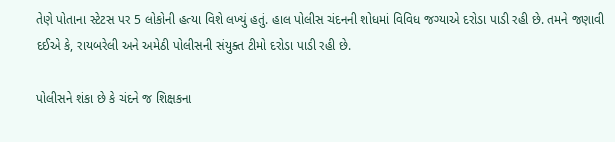તેણે પોતાના સ્ટેટસ પર 5 લોકોની હત્યા વિશે લખ્યું હતું. હાલ પોલીસ ચંદનની શોધમાં વિવિધ જગ્યાએ દરોડા પાડી રહી છે. તમને જણાવી દઈએ કે, રાયબરેલી અને અમેઠી પોલીસની સંયુક્ત ટીમો દરોડા પાડી રહી છે.

પોલીસને શંકા છે કે ચંદને જ શિક્ષકના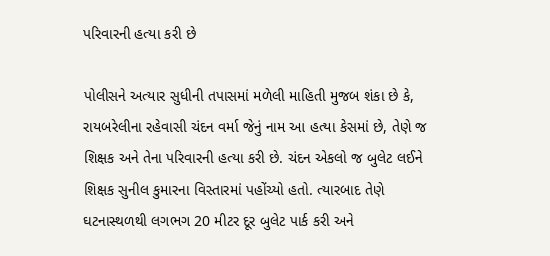પરિવારની હત્યા કરી છે

પોલીસને અત્યાર સુધીની તપાસમાં મળેલી માહિતી મુજબ શંકા છે કે, રાયબરેલીના રહેવાસી ચંદન વર્મા જેનું નામ આ હત્યા કેસમાં છે, તેણે જ શિક્ષક અને તેના પરિવારની હત્યા કરી છે. ચંદન એકલો જ બુલેટ લઈને શિક્ષક સુનીલ કુમારના વિસ્તારમાં પહોંચ્યો હતો. ત્યારબાદ તેણે ઘટનાસ્થળથી લગભગ 20 મીટર દૂર બુલેટ પાર્ક કરી અને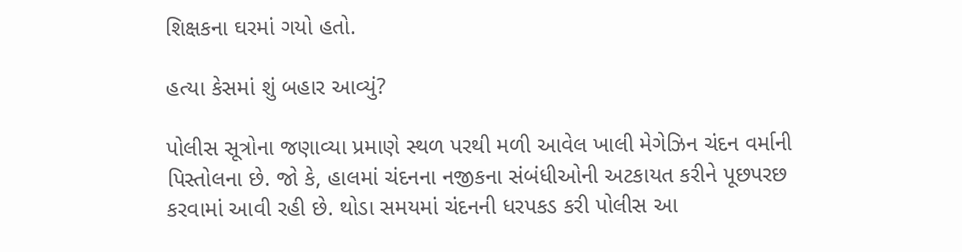શિક્ષકના ઘરમાં ગયો હતો.

હત્યા કેસમાં શું બહાર આવ્યું?

પોલીસ સૂત્રોના જણાવ્યા પ્રમાણે સ્થળ પરથી મળી આવેલ ખાલી મેગેઝિન ચંદન વર્માની પિસ્તોલના છે. જો કે, હાલમાં ચંદનના નજીકના સંબંધીઓની અટકાયત કરીને પૂછપરછ કરવામાં આવી રહી છે. થોડા સમયમાં ચંદનની ધરપકડ કરી પોલીસ આ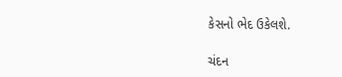કેસનો ભેદ ઉકેલશે.

ચંદન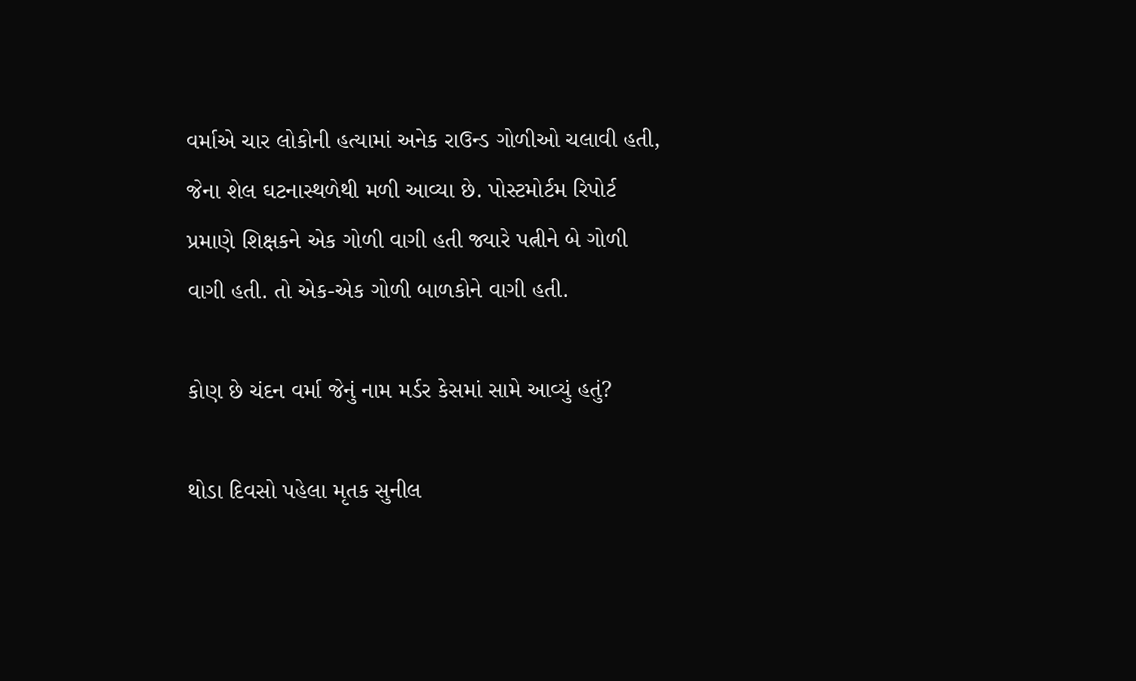વર્માએ ચાર લોકોની હત્યામાં અનેક રાઉન્ડ ગોળીઓ ચલાવી હતી, જેના શેલ ઘટનાસ્થળેથી મળી આવ્યા છે. પોસ્ટમોર્ટમ રિપોર્ટ પ્રમાણે શિક્ષકને એક ગોળી વાગી હતી જ્યારે પત્નીને બે ગોળી વાગી હતી. તો એક-એક ગોળી બાળકોને વાગી હતી.

કોણ છે ચંદન વર્મા જેનું નામ મર્ડર કેસમાં સામે આવ્યું હતું?

થોડા દિવસો પહેલા મૃતક સુનીલ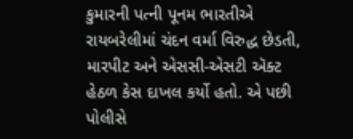કુમારની પત્ની પૂનમ ભારતીએ રાયબરેલીમાં ચંદન વર્મા વિરુદ્ધ છેડતી, મારપીટ અને એસસી-એસટી ઍક્ટ હેઠળ કેસ દાખલ કર્યો હતો. એ પછી પોલીસે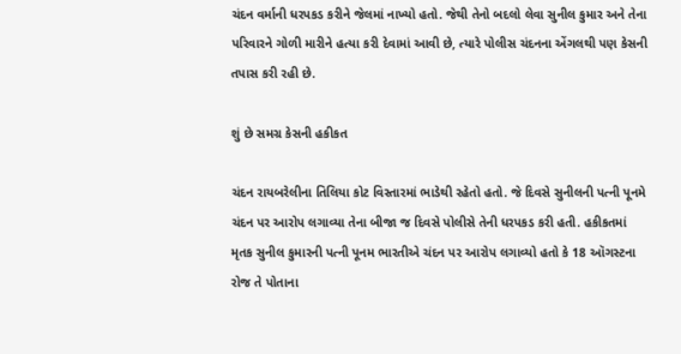ચંદન વર્માની ધરપકડ કરીને જેલમાં નાખ્યો હતો. જેથી તેનો બદલો લેવા સુનીલ કુમાર અને તેના પરિવારને ગોળી મારીને હત્યા કરી દેવામાં આવી છે, ત્યારે પોલીસ ચંદનના એંગલથી પણ કેસની તપાસ કરી રહી છે.

શું છે સમગ્ર કેસની હકીકત

ચંદન રાયબરેલીના તિલિયા કોટ વિસ્તારમાં ભાડેથી રહેતો હતો. જે દિવસે સુનીલની પત્ની પૂનમે ચંદન પર આરોપ લગાવ્યા તેના બીજા જ દિવસે પોલીસે તેની ધરપકડ કરી હતી. હકીકતમાં મૃતક સુનીલ કુમારની પત્ની પૂનમ ભારતીએ ચંદન પર આરોપ લગાવ્યો હતો કે 18 ઑગસ્ટના રોજ તે પોતાના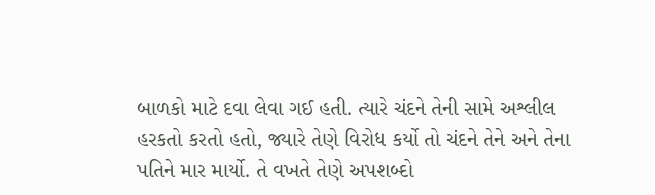બાળકો માટે દવા લેવા ગઈ હતી. ત્યારે ચંદને તેની સામે અશ્લીલ હરકતો કરતો હતો, જ્યારે તેણે વિરોધ કર્યો તો ચંદને તેને અને તેના પતિને માર માર્યો. તે વખતે તેણે અપશબ્દો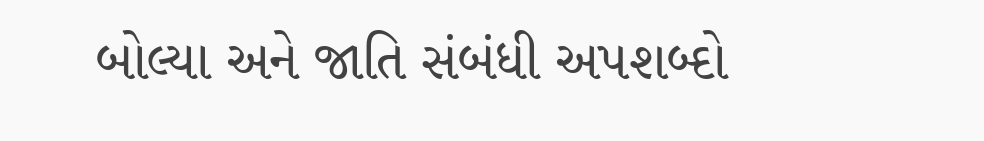બોલ્યા અને જાતિ સંબંધી અપશબ્દો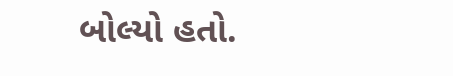બોલ્યો હતો.